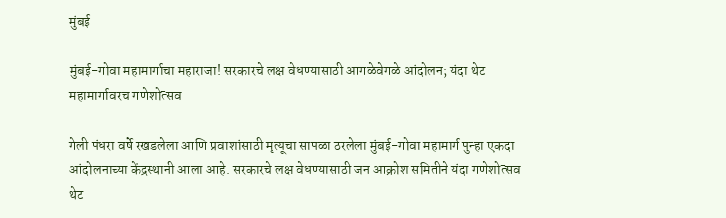मुंबई

मुंबई-गोवा महामार्गाचा महाराजा! सरकारचे लक्ष वेधण्यासाठी आगळेवेगळे आंदोलन; यंदा थेट महामार्गावरच गणेशोत्सव

गेली पंधरा वर्षे रखडलेला आणि प्रवाशांसाठी मृत्यूचा सापळा ठरलेला मुंबई-गोवा महामार्ग पुन्हा एकदा आंदोलनाच्या केंद्रस्थानी आला आहे. सरकारचे लक्ष वेधण्यासाठी जन आक्रोश समितीने यंदा गणेशोत्सव थेट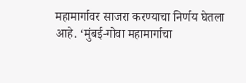महामार्गावर साजरा करण्याचा निर्णय घेतला आहे. ‘मुंबई-गोवा महामार्गाचा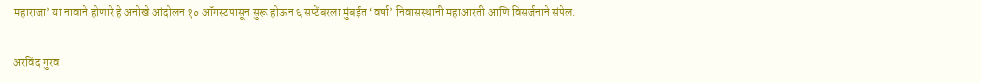महाराजा’ या नावाने होणारे हे अनोखे आंदोलन १० ऑगस्टपासून सुरू होऊन ६ सप्टेंबरला मुंबईत ‘वर्षा’ निवासस्थानी महाआरती आणि विसर्जनाने संपेल.

अरविंद गुरव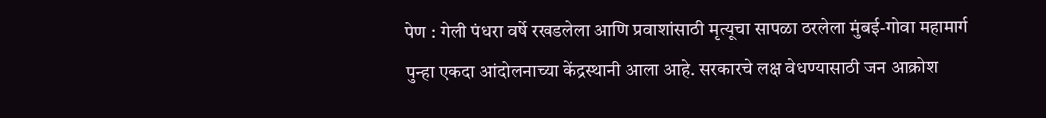पेण : गेली पंधरा वर्षे रखडलेला आणि प्रवाशांसाठी मृत्यूचा सापळा ठरलेला मुंबई-गोवा महामार्ग पुन्हा एकदा आंदोलनाच्या केंद्रस्थानी आला आहे. सरकारचे लक्ष वेधण्यासाठी जन आक्रोश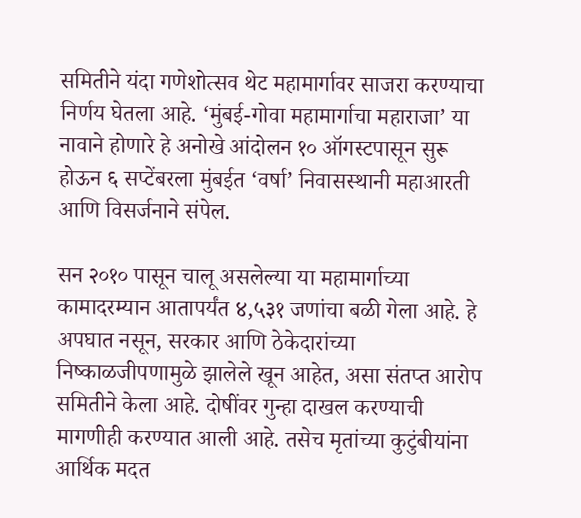समितीने यंदा गणेशोत्सव थेट महामार्गावर साजरा करण्याचा निर्णय घेतला आहे. ‘मुंबई-गोवा महामार्गाचा महाराजा’ या नावाने होणारे हे अनोखे आंदोलन १० ऑगस्टपासून सुरू होऊन ६ सप्टेंबरला मुंबईत ‘वर्षा’ निवासस्थानी महाआरती आणि विसर्जनाने संपेल.

सन २०१० पासून चालू असलेल्या या महामार्गाच्या कामादरम्यान आतापर्यंत ४,५३१ जणांचा बळी गेला आहे. हे अपघात नसून, सरकार आणि ठेकेदारांच्या निष्काळजीपणामुळे झालेले खून आहेत, असा संतप्त आरोप समितीने केला आहे. दोषींवर गुन्हा दाखल करण्याची मागणीही करण्यात आली आहे. तसेच मृतांच्या कुटुंबीयांना आर्थिक मदत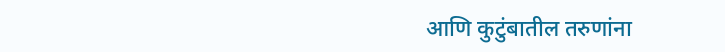आणि कुटुंबातील तरुणांना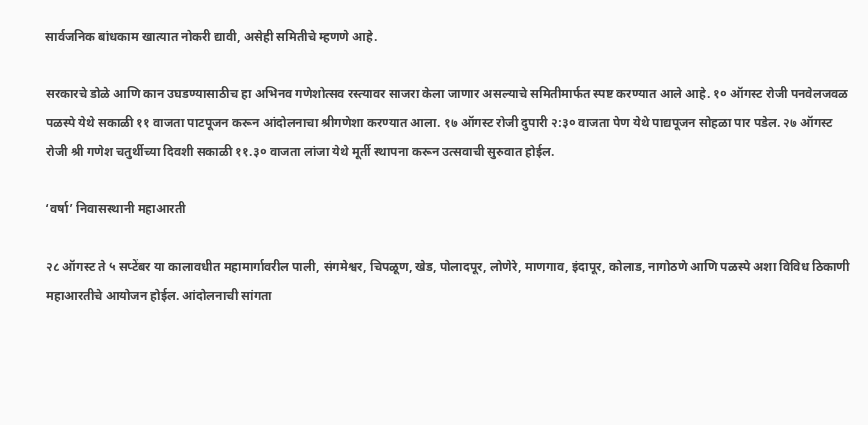सार्वजनिक बांधकाम खात्यात नोकरी द्यावी, असेही समितीचे म्हणणे आहे.

सरकारचे डोळे आणि कान उघडण्यासाठीच हा अभिनव गणेशोत्सव रस्त्यावर साजरा केला जाणार असल्याचे समितीमार्फत स्पष्ट करण्यात आले आहे. १० ऑगस्ट रोजी पनवेलजवळ पळस्पे येथे सकाळी ११ वाजता पाटपूजन करून आंदोलनाचा श्रीगणेशा करण्यात आला. १७ ऑगस्ट रोजी दुपारी २:३० वाजता पेण येथे पाद्यपूजन सोहळा पार पडेल. २७ ऑगस्ट रोजी श्री गणेश चतुर्थीच्या दिवशी सकाळी ११.३० वाजता लांजा येथे मूर्ती स्थापना करून उत्सवाची सुरुवात होईल.

‘वर्षा’ निवासस्थानी महाआरती

२८ ऑगस्ट ते ५ सप्टेंबर या कालावधीत महामार्गावरील पाली, संगमेश्वर, चिपळूण, खेड, पोलादपूर, लोणेरे, माणगाव, इंदापूर, कोलाड, नागोठणे आणि पळस्पे अशा विविध ठिकाणी महाआरतीचे आयोजन होईल. आंदोलनाची सांगता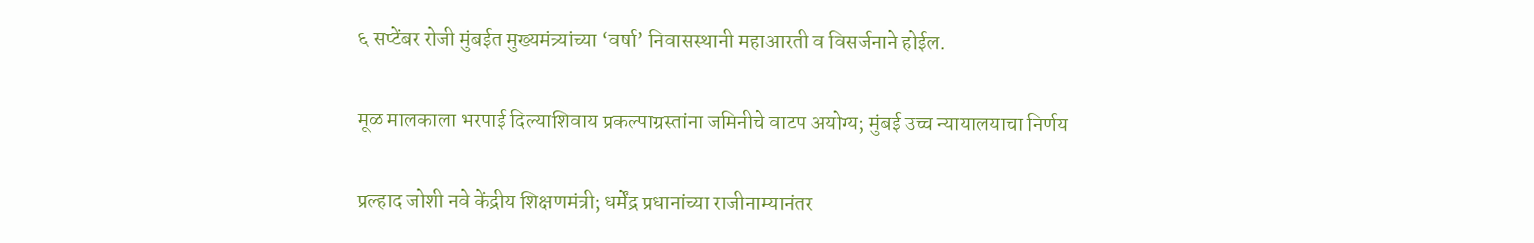६ सप्टेंबर रोजी मुंबईत मुख्यमंत्र्यांच्या ‘वर्षा’ निवासस्थानी महाआरती व विसर्जनाने होईल.

मूळ मालकाला भरपाई दिल्याशिवाय प्रकल्पाग्रस्तांना जमिनीचे वाटप अयोग्य; मुंबई उच्च न्यायालयाचा निर्णय

प्रल्हाद जोशी नवे केंद्रीय शिक्षणमंत्री; धर्मेंद्र प्रधानांच्या राजीनाम्यानंतर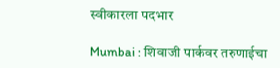स्वीकारला पदभार

Mumbai : शिवाजी पार्कवर तरुणाईचा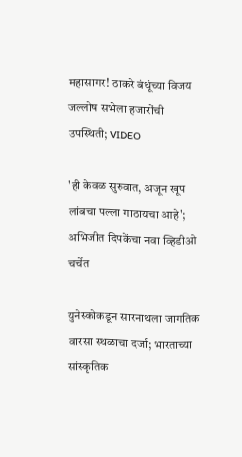महासागर! ठाकरे बंधूंच्या विजय जल्लोष सभेला हजारोंची उपस्थिती; VIDEO

'ही केवळ सुरुवात, अजून खूप लांबचा पल्ला गाठायचा आहे'; अभिजीत दिपकेंचा नवा व्हिडीओ चर्चेत

युनेस्कोकडून सारनाथला जागतिक वारसा स्थळाचा दर्जा; भारताच्या सांस्कृतिक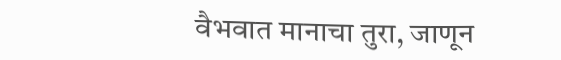वैभवात मानाचा तुरा, जाणून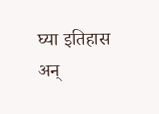घ्या इतिहास अन्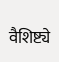वैशिष्ट्ये